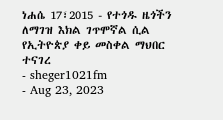ነሐሴ 17፣2015 - የተጎዱ ዜጎችን ለማገዝ እክል ገጥሞኛል ሲል የኢትዮጵያ ቀይ መስቀል ማህበር ተናገረ
- sheger1021fm
- Aug 23, 2023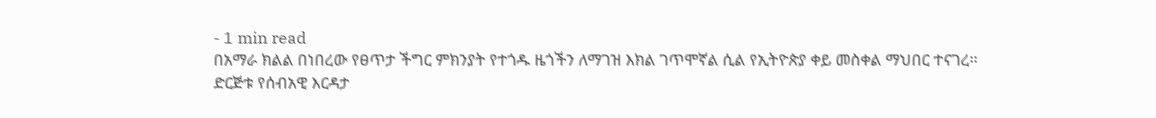- 1 min read
በአማራ ክልል በነበረው የፀጥታ ችግር ምክንያት የተጎዱ ዜጎችን ለማገዝ እክል ገጥሞኛል ሲል የኢትዮጵያ ቀይ መስቀል ማህበር ተናገረ፡፡
ድርጅቱ የሰብአዊ እርዳታ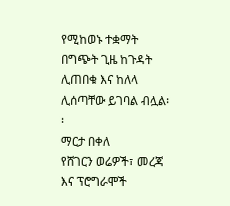የሚከወኑ ተቋማት በግጭት ጊዜ ከጉዳት ሊጠበቁ እና ከለላ ሊሰጣቸው ይገባል ብሏል፡፡
ማርታ በቀለ
የሸገርን ወሬዎች፣ መረጃ እና ፕሮግራሞች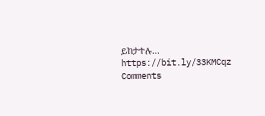ይከታተሉ… https://bit.ly/33KMCqz
Comments